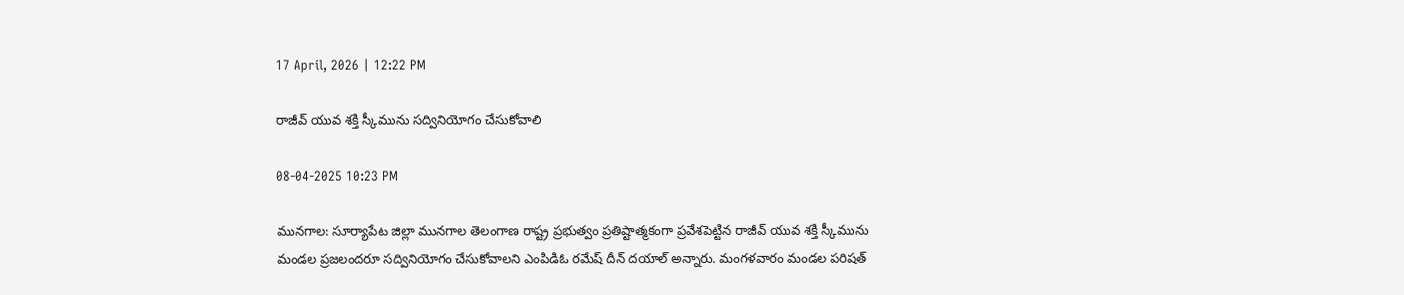17 April, 2026 | 12:22 PM

రాజీవ్ యువ శక్తి స్కీమును సద్వినియోగం చేసుకోవాలి

08-04-2025 10:23 PM

మునగాల: సూర్యాపేట జిల్లా మునగాల తెలంగాణ రాష్ట్ర ప్రభుత్వం ప్రతిష్టాత్మకంగా ప్రవేశపెట్టిన రాజీవ్ యువ శక్తి స్కీమును మండల ప్రజలందరూ సద్వినియోగం చేసుకోవాలని ఎంపిడిఓ రమేష్ దీన్ దయాల్ అన్నారు. మంగళవారం మండల పరిషత్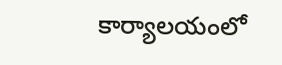కార్యాలయంలో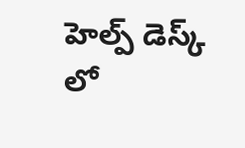హెల్ప్ డెస్క్ లో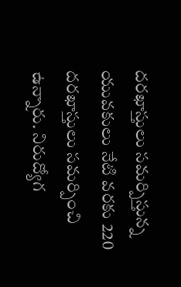దరఖాస్తులు సమర్పిస్తున్న యువకులు నేటి వరకు 220 దరఖాస్తులు సమర్పించి ఉన్నారు. నిరుద్యోగ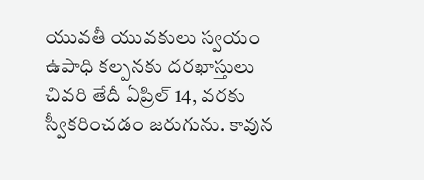యువతీ యువకులు స్వయం ఉపాధి కల్పనకు దరఖాస్తులు చివరి తేదీ ఏప్రిల్ 14, వరకు స్వీకరించడం జరుగును. కావున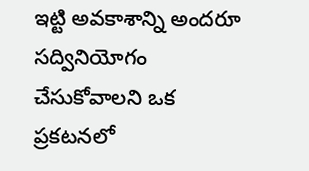ఇట్టి అవకాశాన్ని అందరూ సద్వినియోగం చేసుకోవాలని ఒక ప్రకటనలో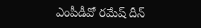ఎంపీడీవో రమేష్ దీన్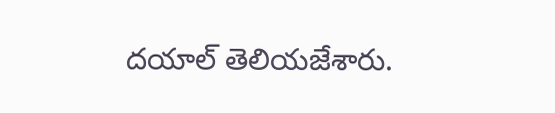దయాల్ తెలియజేశారు.